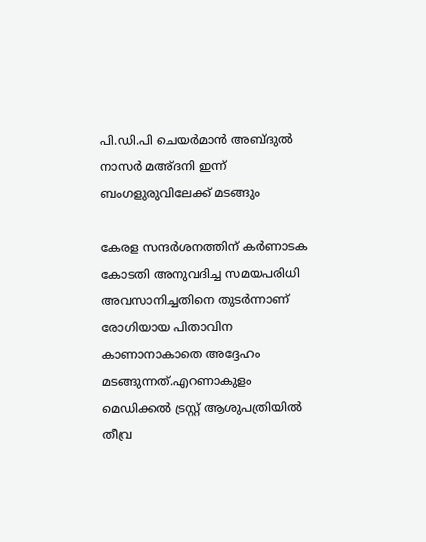പി.ഡി.പി ചെയര്‍മാന്‍ അബ്ദുല്‍ നാസര്‍ മഅ്ദനി ഇന്ന് ബംഗളുരുവിലേക്ക് മടങ്ങും

കേരള സന്ദര്‍ശനത്തിന് കര്‍ണാടക കോടതി അനുവദിച്ച സമയപരിധി അവസാനിച്ചതിനെ തുടര്‍ന്നാണ് രോഗിയായ പിതാവിന കാണാനാകാതെ അദ്ദേഹം മടങ്ങുന്നത്.എറണാകുളം മെഡിക്കല്‍ ട്രസ്റ്റ് ആശുപത്രിയില്‍ തീവ്ര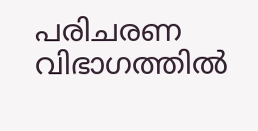പരിചരണ വിഭാഗത്തില്‍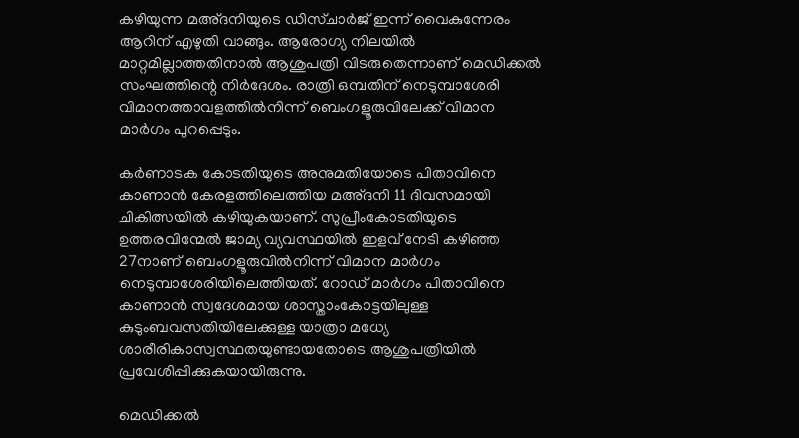കഴിയുന്ന മഅ്ദനിയുടെ ഡിസ്ചാര്‍ജ് ഇന്ന് വൈകുന്നേരം ആറിന് എഴുതി വാങ്ങും. ആരോഗ്യ നിലയില്‍ മാറ്റമില്ലാത്തതിനാല്‍ ആശുപത്രി വിടരുതെന്നാണ് മെഡിക്കല്‍ സംഘത്തിന്റെ നിര്‍ദേശം. രാത്രി ഒമ്പതിന് നെടുമ്പാശേരി വിമാനത്താവളത്തില്‍നിന്ന് ബെംഗളൂരുവിലേക്ക് വിമാന മാര്‍ഗം പുറപ്പെടും.

കര്‍ണാടക കോടതിയുടെ അനുമതിയോടെ പിതാവിനെ കാണാന്‍ കേരളത്തിലെത്തിയ മഅ്ദനി 11 ദിവസമായി ചികിത്സയില്‍ കഴിയുകയാണ്. സുപ്രീംകോടതിയുടെ ഉത്തരവിന്മേല്‍ ജാമ്യ വ്യവസ്ഥയില്‍ ഇളവ് നേടി കഴിഞ്ഞ 27നാണ് ബെംഗളൂരുവില്‍നിന്ന് വിമാന മാര്‍ഗം നെടുമ്പാശേരിയിലെത്തിയത്. റോഡ് മാര്‍ഗം പിതാവിനെ കാണാന്‍ സ്വദേശമായ ശാസ്താംകോട്ടയിലുള്ള കുടുംബവസതിയിലേക്കുള്ള യാത്രാ മധ്യേ ശാരീരികാസ്വസ്ഥതയുണ്ടായതോടെ ആശുപത്രിയില്‍ പ്രവേശിപ്പിക്കുകയായിരുന്നു.

മെഡിക്കല്‍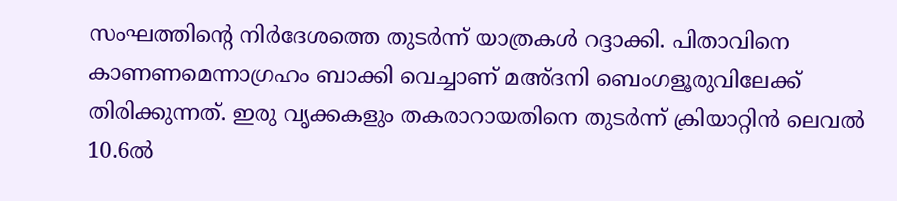സംഘത്തിന്റെ നിര്‍ദേശത്തെ തുടര്‍ന്ന് യാത്രകള്‍ റദ്ദാക്കി. പിതാവിനെ കാണണമെന്നാഗ്രഹം ബാക്കി വെച്ചാണ് മഅ്ദനി ബെംഗളൂരുവിലേക്ക് തിരിക്കുന്നത്. ഇരു വൃക്കകളും തകരാറായതിനെ തുടര്‍ന്ന് ക്രിയാറ്റിന്‍ ലെവല്‍ 10.6ല്‍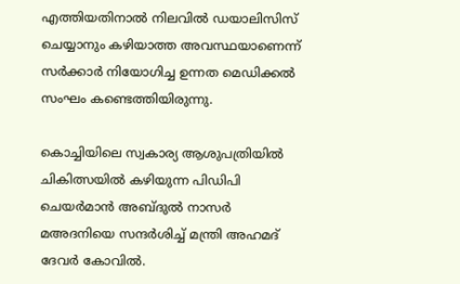എത്തിയതിനാല്‍ നിലവില്‍ ഡയാലിസിസ് ചെയ്യാനും കഴിയാത്ത അവസ്ഥയാണെന്ന് സര്‍ക്കാര്‍ നിയോഗിച്ച ഉന്നത മെഡിക്കല്‍ സംഘം കണ്ടെത്തിയിരുന്നു.

കൊച്ചിയിലെ സ്വകാര്യ ആശുപത്രിയില്‍ ചികിത്സയില്‍ കഴിയുന്ന പിഡിപി ചെയര്‍മാന്‍ അബ്ദുല്‍ നാസര്‍ മഅദനിയെ സന്ദര്‍ശിച്ച് മന്ത്രി അഹമദ് ദേവര്‍ കോവില്‍.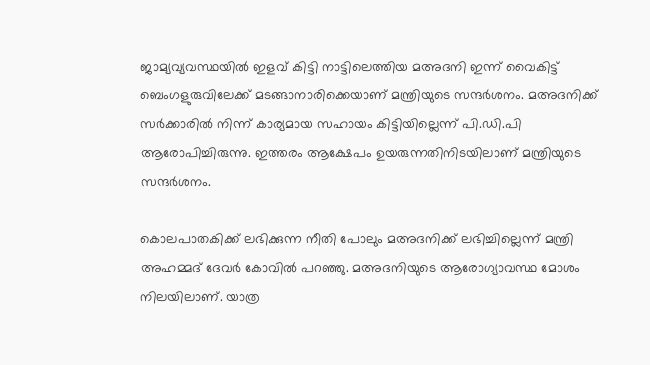ജാമ്യവ്യവസ്ഥയില്‍ ഇളവ് കിട്ടി നാട്ടിലെത്തിയ മഅദനി ഇന്ന് വൈകിട്ട് ബെംഗളുരുവിലേക്ക് മടങ്ങാനാരിക്കെയാണ് മന്ത്രിയുടെ സന്ദര്‍ശനം. മഅദനിക്ക് സര്‍ക്കാരില്‍ നിന്ന് കാര്യമായ സഹായം കിട്ടിയില്ലെന്ന് പി.ഡി.പി ആരോപിച്ചിരുന്നു. ഇത്തരം ആക്ഷേപം ഉയരുന്നതിനിടയിലാണ് മന്ത്രിയുടെ സന്ദര്‍ശനം.

കൊലപാതകിക്ക് ലഭിക്കുന്ന നീതി പോലും മഅദനിക്ക് ലഭിച്ചില്ലെന്ന് മന്ത്രി അഹമ്മദ് ദേവര്‍ കോവില്‍ പറഞ്ഞു. മഅദനിയുടെ ആരോഗ്യാവസ്ഥ മോശം നിലയിലാണ്. യാത്ര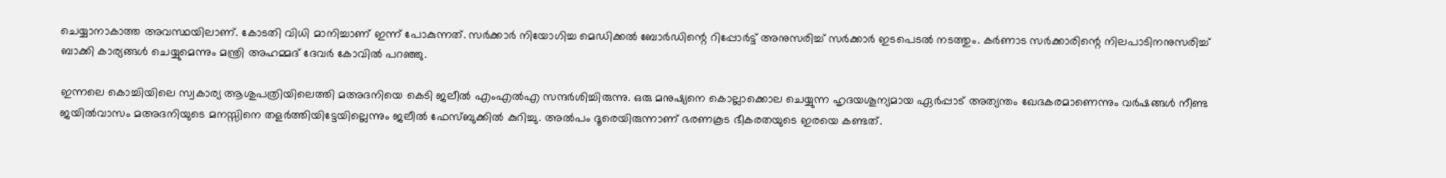ചെയ്യാനാകാത്ത അവസ്ഥയിലാണ്. കോടതി വിധി മാനിച്ചാണ് ഇന്ന് പോകുന്നത്. സര്‍ക്കാര്‍ നിയോഗിച്ച മെഡിക്കല്‍ ബോര്‍ഡിന്റെ റിപ്പോര്‍ട്ട് അനുസരിച്ച് സര്‍ക്കാര്‍ ഇടപെടല്‍ നടത്തും. കര്‍ണാട സര്‍ക്കാരിന്റെ നിലപാടിനനുസരിച്ച് ബാക്കി കാര്യങ്ങള്‍ ചെയ്യുമെന്നും മന്ത്രി അഹമ്മദ് ദേവര്‍ കോവില്‍ പറഞ്ഞു.

ഇന്നലെ കൊച്ചിയിലെ സ്വകാര്യ ആശുപത്രിയിലെത്തി മഅദനിയെ കെടി ജലീല്‍ എംഎല്‍എ സന്ദര്‍ശിച്ചിരുന്നു. ഒരു മനുഷ്യനെ കൊല്ലാക്കൊല ചെയ്യുന്ന ഹൃദയശൂന്യമായ ഏര്‍പ്പാട് അത്യന്തം ഖേദകരമാണെന്നും വര്‍ഷങ്ങള്‍ നീണ്ട ജയില്‍വാസം മഅദനിയുടെ മനസ്സിനെ തളര്‍ത്തിയിട്ടേയില്ലെന്നും ജലീല്‍ ഫേസ്ബുക്കില്‍ കുറിച്ചു. അല്‍പം ദൂരെയിരുന്നാണ് ഭരണകൂട ഭീകരതയുടെ ഇരയെ കണ്ടത്.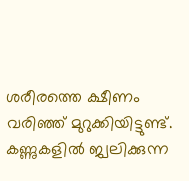ശരീരത്തെ ക്ഷീണം വരിഞ്ഞ് മുറുക്കിയിട്ടുണ്ട്. കണ്ണുകളില്‍ ജ്വലിക്കുന്ന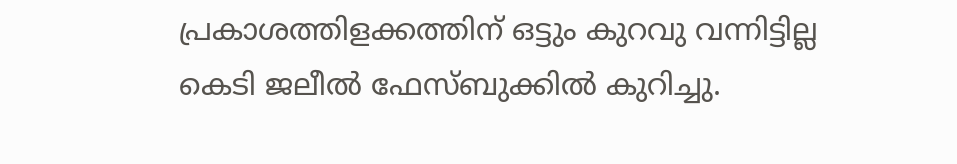പ്രകാശത്തിളക്കത്തിന് ഒട്ടും കുറവു വന്നിട്ടില്ല കെടി ജലീല്‍ ഫേസ്ബുക്കില്‍ കുറിച്ചു.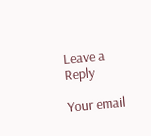Leave a Reply

Your email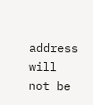address will not be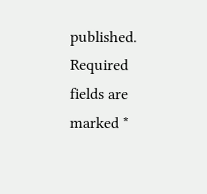published. Required fields are marked *